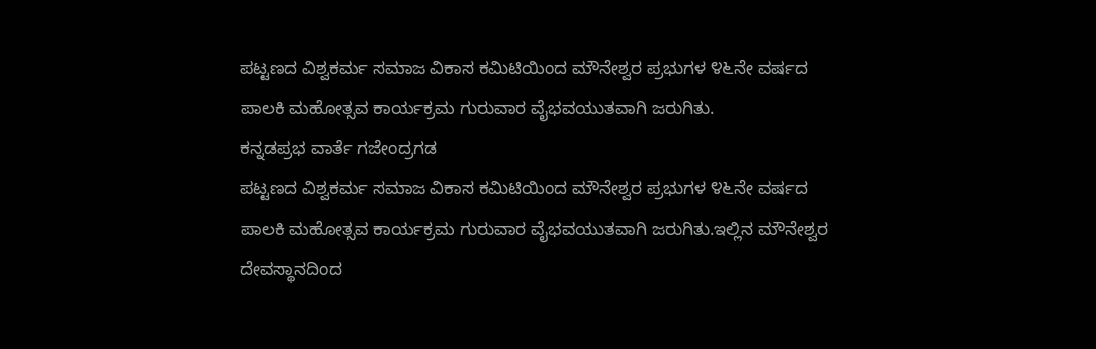ಪಟ್ಟಣದ ವಿಶ್ವಕರ್ಮ ಸಮಾಜ ವಿಕಾಸ ಕಮಿಟಿಯಿಂದ ಮೌನೇಶ್ವರ ಪ್ರಭುಗಳ ೪೬ನೇ ವರ್ಷದ ಪಾಲಕಿ ಮಹೋತ್ಸವ ಕಾರ್ಯಕ್ರಮ ಗುರುವಾರ ವೈಭವಯುತವಾಗಿ ಜರುಗಿತು.
ಕನ್ನಡಪ್ರಭ ವಾರ್ತೆ ಗಜೇಂದ್ರಗಡ
ಪಟ್ಟಣದ ವಿಶ್ವಕರ್ಮ ಸಮಾಜ ವಿಕಾಸ ಕಮಿಟಿಯಿಂದ ಮೌನೇಶ್ವರ ಪ್ರಭುಗಳ ೪೬ನೇ ವರ್ಷದ ಪಾಲಕಿ ಮಹೋತ್ಸವ ಕಾರ್ಯಕ್ರಮ ಗುರುವಾರ ವೈಭವಯುತವಾಗಿ ಜರುಗಿತು.ಇಲ್ಲಿನ ಮೌನೇಶ್ವರ ದೇವಸ್ಥಾನದಿಂದ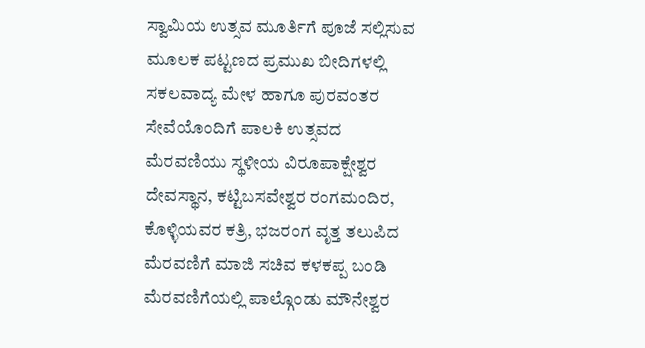ಸ್ವಾಮಿಯ ಉತ್ಸವ ಮೂರ್ತಿಗೆ ಪೂಜೆ ಸಲ್ಲಿಸುವ ಮೂಲಕ ಪಟ್ಟಣದ ಪ್ರಮುಖ ಬೀದಿಗಳಲ್ಲಿ ಸಕಲವಾದ್ಯ ಮೇಳ ಹಾಗೂ ಪುರವಂತರ ಸೇವೆಯೊಂದಿಗೆ ಪಾಲಕಿ ಉತ್ಸವದ ಮೆರವಣಿಯು ಸ್ಥಳೀಯ ವಿರೂಪಾಕ್ಷೇಶ್ವರ ದೇವಸ್ಥಾನ, ಕಟ್ಟಿಬಸವೇಶ್ವರ ರಂಗಮಂದಿರ, ಕೊಳ್ಳಿಯವರ ಕತ್ರಿ, ಭಜರಂಗ ವೃತ್ತ ತಲುಪಿದ ಮೆರವಣಿಗೆ ಮಾಜಿ ಸಚಿವ ಕಳಕಪ್ಪ ಬಂಡಿ ಮೆರವಣಿಗೆಯಲ್ಲಿ ಪಾಲ್ಗೊಂಡು ಮೌನೇಶ್ವರ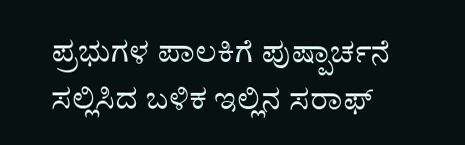ಪ್ರಭುಗಳ ಪಾಲಕಿಗೆ ಪುಷ್ಪಾರ್ಚನೆ ಸಲ್ಲಿಸಿದ ಬಳಿಕ ಇಲ್ಲಿನ ಸರಾಫ್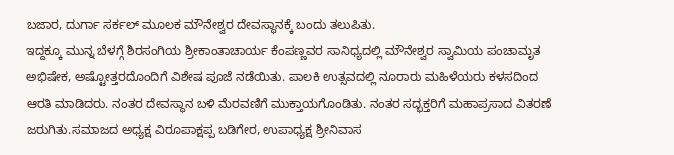ಬಜಾರ, ದುರ್ಗಾ ಸರ್ಕಲ್ ಮೂಲಕ ಮೌನೇಶ್ವರ ದೇವಸ್ಥಾನಕ್ಕೆ ಬಂದು ತಲುಪಿತು.
ಇದ್ದಕ್ಕೂ ಮುನ್ನ ಬೆಳಗ್ಗೆ ಶಿರಸಂಗಿಯ ಶ್ರೀಕಾಂತಾಚಾರ್ಯ ಕೆಂಪಣ್ಣವರ ಸಾನಿಧ್ಯದಲ್ಲಿ ಮೌನೇಶ್ವರ ಸ್ವಾಮಿಯ ಪಂಚಾಮೃತ ಅಭಿಷೇಕ, ಅಷ್ಟೋತ್ತರದೊಂದಿಗೆ ವಿಶೇಷ ಪೂಜೆ ನಡೆಯಿತು. ಪಾಲಕಿ ಉತ್ಸವದಲ್ಲಿ ನೂರಾರು ಮಹಿಳೆಯರು ಕಳಸದಿಂದ ಆರತಿ ಮಾಡಿದರು. ನಂತರ ದೇವಸ್ಥಾನ ಬಳಿ ಮೆರವಣಿಗೆ ಮುಕ್ತಾಯಗೊಂಡಿತು. ನಂತರ ಸದ್ಭಕ್ತರಿಗೆ ಮಹಾಪ್ರಸಾದ ವಿತರಣೆ ಜರುಗಿತು.ಸಮಾಜದ ಅಧ್ಯಕ್ಷ ವಿರೂಪಾಕ್ಷಪ್ಪ ಬಡಿಗೇರ, ಉಪಾಧ್ಯಕ್ಷ ಶ್ರೀನಿವಾಸ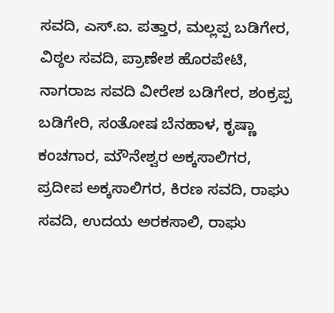ಸವದಿ, ಎಸ್.ಐ. ಪತ್ತಾರ, ಮಲ್ಲಪ್ಪ ಬಡಿಗೇರ, ವಿಠ್ಠಲ ಸವದಿ, ಪ್ರಾಣೇಶ ಹೊರಪೇಟಿ, ನಾಗರಾಜ ಸವದಿ ವೀರೇಶ ಬಡಿಗೇರ, ಶಂಕ್ರಪ್ಪ ಬಡಿಗೇರಿ, ಸಂತೋಷ ಬೆನಹಾಳ, ಕೃಷ್ಣಾ ಕಂಚಗಾರ, ಮೌನೇಶ್ವರ ಅಕ್ಕಸಾಲಿಗರ, ಪ್ರದೀಪ ಅಕ್ಕಸಾಲಿಗರ, ಕಿರಣ ಸವದಿ, ರಾಘು ಸವದಿ, ಉದಯ ಅರಕಸಾಲಿ, ರಾಘು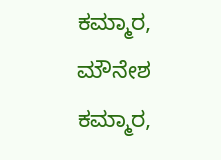ಕಮ್ಮಾರ, ಮೌನೇಶ ಕಮ್ಮಾರ,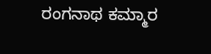ರಂಗನಾಥ ಕಮ್ಮಾರ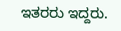ಇತರರು ಇದ್ದರು.